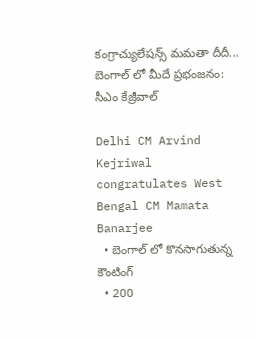కంగ్రాచ్యులేషన్స్ మమతా దీదీ... బెంగాల్ లో మీదే ప్రభంజనం: సీఎం కేజ్రీవాల్

Delhi CM Arvind Kejriwal congratulates West Bengal CM Mamata Banarjee
  • బెంగాల్ లో కొనసాగుతున్న కౌంటింగ్
  • 200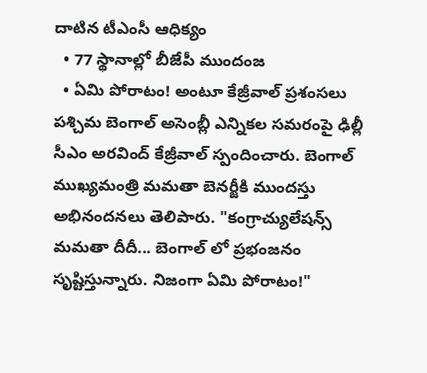దాటిన టీఎంసీ ఆధిక్యం
  • 77 స్థానాల్లో బీజేపీ ముందంజ
  • ఏమి పోరాటం! అంటూ కేజ్రీవాల్ ప్రశంసలు
పశ్చిమ బెంగాల్ అసెంబ్లీ ఎన్నికల సమరంపై ఢిల్లీ సీఎం అరవింద్ కేజ్రీవాల్ స్పందించారు. బెంగాల్ ముఖ్యమంత్రి మమతా బెనర్జీకి ముందస్తు అభినందనలు తెలిపారు. "కంగ్రాచ్యులేషన్స్ మమతా దీదీ... బెంగాల్ లో ప్రభంజనం సృష్టిస్తున్నారు. నిజంగా ఏమి పోరాటం!"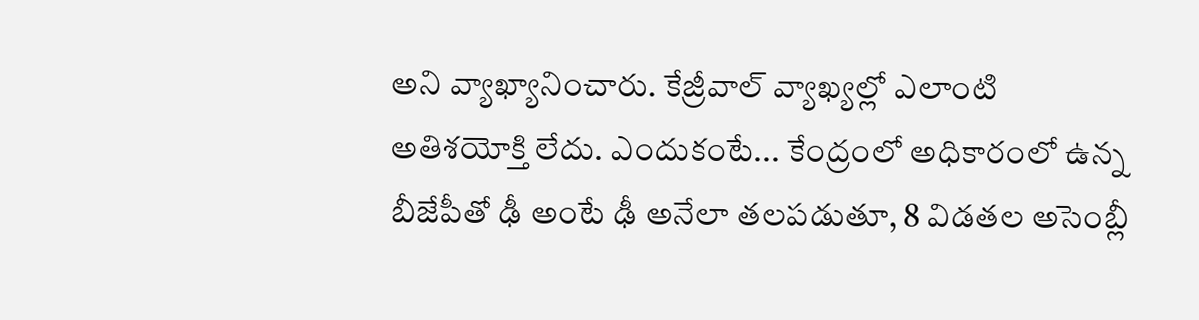అని వ్యాఖ్యానించారు. కేజ్రీవాల్ వ్యాఖ్యల్లో ఎలాంటి అతిశయోక్తి లేదు. ఎందుకంటే... కేంద్రంలో అధికారంలో ఉన్న బీజేపీతో ఢీ అంటే ఢీ అనేలా తలపడుతూ, 8 విడతల అసెంబ్లీ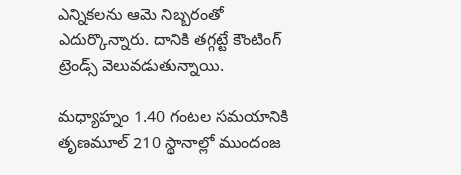ఎన్నికలను ఆమె నిబ్బరంతో ఎదుర్కొన్నారు. దానికి తగ్గట్టే కౌంటింగ్ ట్రెండ్స్ వెలువడుతున్నాయి.

మధ్యాహ్నం 1.40 గంటల సమయానికి తృణమూల్ 210 స్థానాల్లో ముందంజ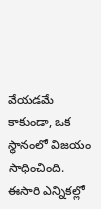వేయడమే కాకుండా, ఒక స్థానంలో విజయం సాధించింది. ఈసారి ఎన్నికల్లో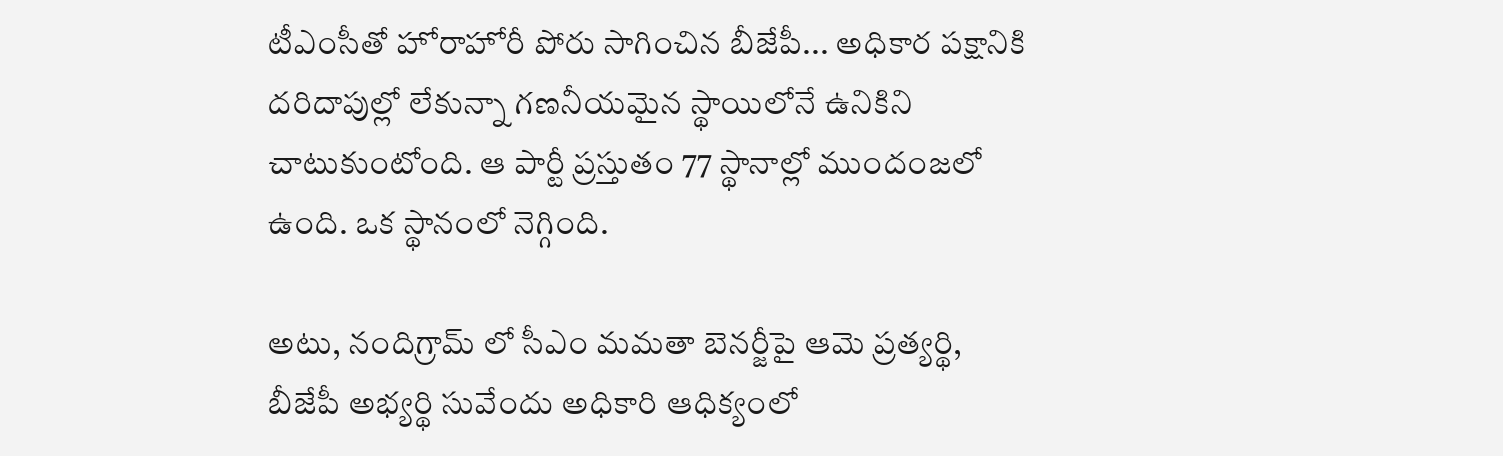టీఎంసీతో హోరాహోరీ పోరు సాగించిన బీజేపీ... అధికార పక్షానికి దరిదాపుల్లో లేకున్నా గణనీయమైన స్థాయిలోనే ఉనికిని చాటుకుంటోంది. ఆ పార్టీ ప్రస్తుతం 77 స్థానాల్లో ముందంజలో ఉంది. ఒక స్థానంలో నెగ్గింది.

అటు, నందిగ్రామ్ లో సీఎం మమతా బెనర్జీపై ఆమె ప్రత్యర్థి, బీజేపీ అభ్యర్థి సువేందు అధికారి ఆధిక్యంలో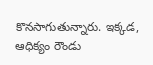కొనసాగుతున్నారు. ఇక్కడ, ఆధిక్యం రౌండు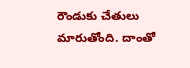రౌండుకు చేతులు మారుతోంది. దాంతో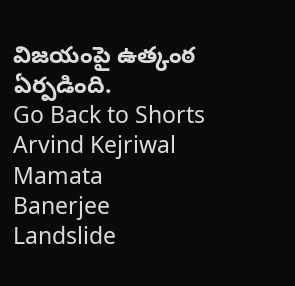విజయంపై ఉత్కంఠ ఏర్పడింది.
Go Back to Shorts
Arvind Kejriwal
Mamata Banerjee
Landslide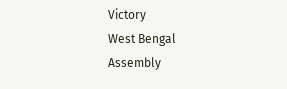Victory
West Bengal
Assembly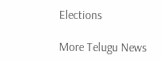Elections

More Telugu News